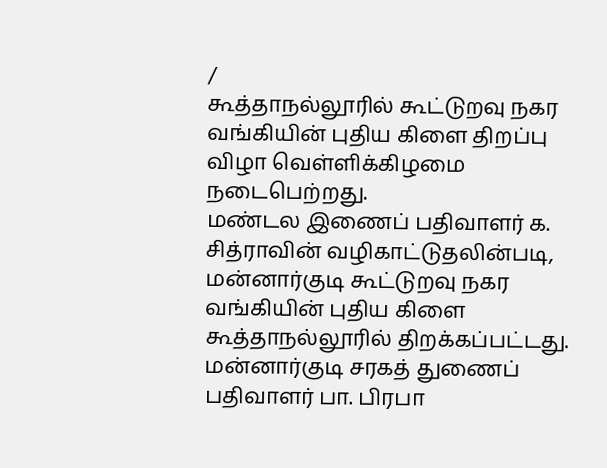/
கூத்தாநல்லூரில் கூட்டுறவு நகர வங்கியின் புதிய கிளை திறப்பு விழா வெள்ளிக்கிழமை நடைபெற்றது.
மண்டல இணைப் பதிவாளர் க. சித்ராவின் வழிகாட்டுதலின்படி, மன்னார்குடி கூட்டுறவு நகர வங்கியின் புதிய கிளை கூத்தாநல்லூரில் திறக்கப்பட்டது. மன்னார்குடி சரகத் துணைப் பதிவாளர் பா. பிரபா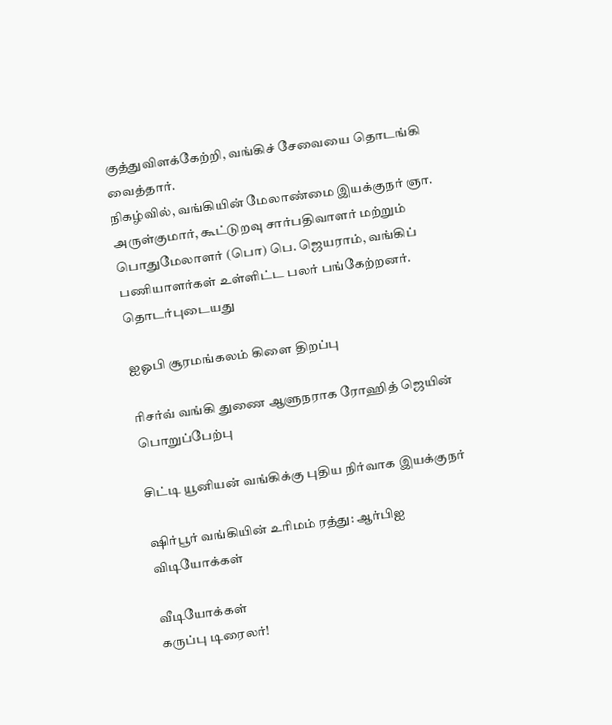குத்துவிளக்கேற்றி, வங்கிச் சேவையை தொடங்கி வைத்தார்.
நிகழ்வில், வங்கியின் மேலாண்மை இயக்குநர் ஞா. அருள்குமார், கூட்டுறவு சார்பதிவாளர் மற்றும் பொதுமேலாளர் (பொ) பெ. ஜெயராம், வங்கிப் பணியாளர்கள் உள்ளிட்ட பலர் பங்கேற்றனர்.
தொடர்புடையது

ஐஓபி சூரமங்கலம் கிளை திறப்பு

ரிசர்வ் வங்கி துணை ஆளுநராக ரோஹித் ஜெயின் பொறுப்பேற்பு

சிட்டி யூனியன் வங்கிக்கு புதிய நிர்வாக இயக்குநர்

ஷிர்பூர் வங்கியின் உரிமம் ரத்து: ஆர்பிஐ
விடியோக்கள்

வீடியோக்கள்
கருப்பு டிரைலர்!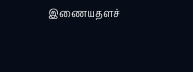இணையதளச்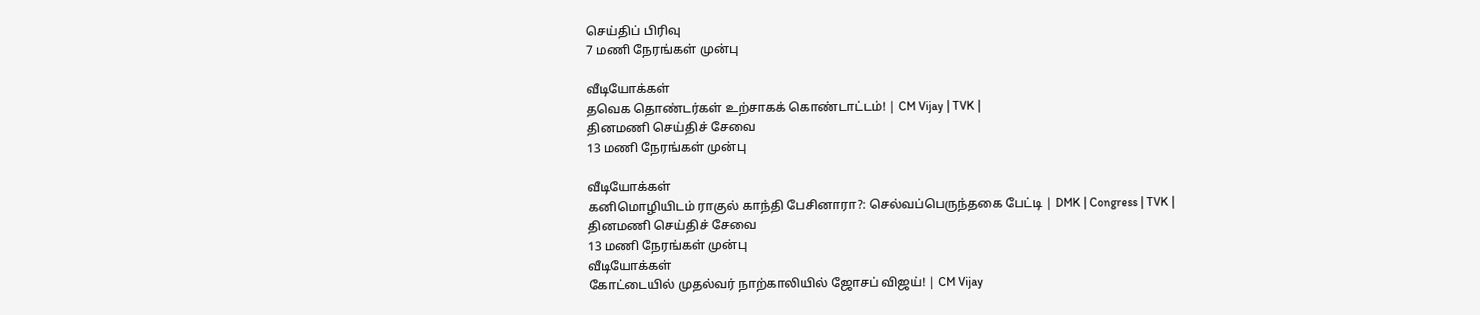செய்திப் பிரிவு
7 மணி நேரங்கள் முன்பு

வீடியோக்கள்
தவெக தொண்டர்கள் உற்சாகக் கொண்டாட்டம்! | CM Vijay | TVK |
தினமணி செய்திச் சேவை
13 மணி நேரங்கள் முன்பு

வீடியோக்கள்
கனிமொழியிடம் ராகுல் காந்தி பேசினாரா?: செல்வப்பெருந்தகை பேட்டி | DMK | Congress | TVK |
தினமணி செய்திச் சேவை
13 மணி நேரங்கள் முன்பு
வீடியோக்கள்
கோட்டையில் முதல்வர் நாற்காலியில் ஜோசப் விஜய்! | CM Vijay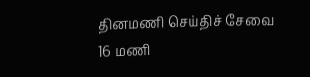தினமணி செய்திச் சேவை
16 மணி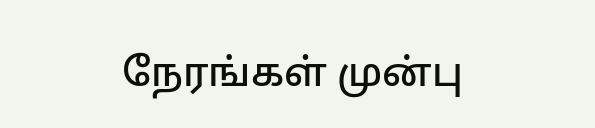நேரங்கள் முன்பு